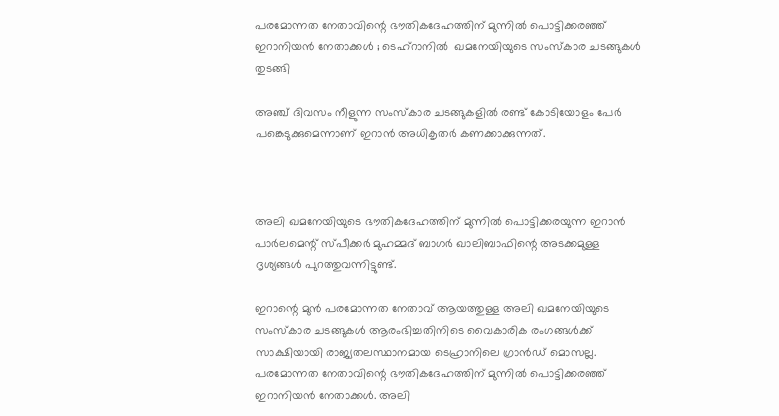പരമോന്നത നേതാവിന്റെ ഭൗതികദേഹത്തിന് മുന്നില്‍ പൊട്ടിക്കരഞ്ഞ് ഇറാനിയന്‍ നേതാക്കള്‍ ; ടെഹ്‌റാനില്‍  ഖമനേയിയുടെ സംസ്‌കാര ചടങ്ങുകള്‍ തുടങ്ങി

അഞ്ച് ദിവസം നീളുന്ന സംസ്‌കാര ചടങ്ങുകളില്‍ രണ്ട് കോടിയോളം പേര്‍ പങ്കെടുക്കുമെന്നാണ് ഇറാന്‍ അധികൃതര്‍ കണക്കാക്കുന്നത്.



അലി ഖമനേയിയുടെ ഭൗതികദേഹത്തിന് മുന്നില്‍ പൊട്ടിക്കരയുന്ന ഇറാന്‍ പാര്‍ലമെന്റ് സ്പീക്കര്‍ മുഹമ്മദ് ബാഗര്‍ ഖാലിബാഫിന്റെ അടക്കമുള്ള ദൃശ്യങ്ങള്‍ പുറത്തുവന്നിട്ടുണ്ട്.

ഇറാന്റെ മുന്‍ പരമോന്നത നേതാവ് ആയത്തുള്ള അലി ഖമനേയിയുടെ സംസ്‌കാര ചടങ്ങുകള്‍ ആരംഭിച്ചതിനിടെ വൈകാരിക രംഗങ്ങള്‍ക്ക് സാക്ഷിയായി രാജ്യതലസ്ഥാനമായ ടെഹ്രാനിലെ ഗ്രാന്‍ഡ് മൊസല്ല. പരമോന്നത നേതാവിന്റെ ഭൗതികദേഹത്തിന് മുന്നില്‍ പൊട്ടിക്കരഞ്ഞ് ഇറാനിയന്‍ നേതാക്കള്‍. അലി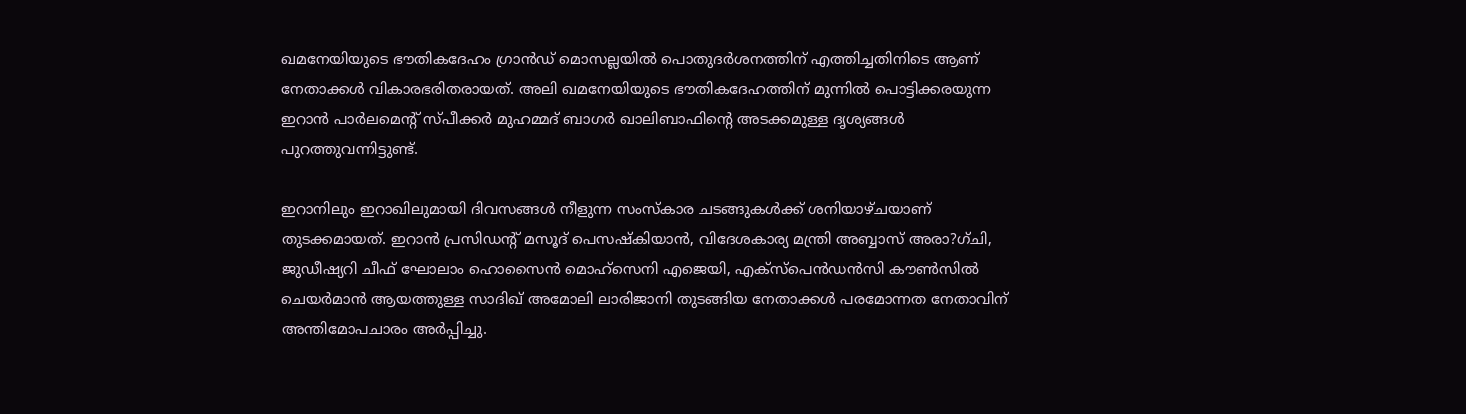ഖമനേയിയുടെ ഭൗതികദേഹം ഗ്രാന്‍ഡ് മൊസല്ലയില്‍ പൊതുദര്‍ശനത്തിന് എത്തിച്ചതിനിടെ ആണ് നേതാക്കള്‍ വികാരഭരിതരായത്. അലി ഖമനേയിയുടെ ഭൗതികദേഹത്തിന് മുന്നില്‍ പൊട്ടിക്കരയുന്ന ഇറാന്‍ പാര്‍ലമെന്റ് സ്പീക്കര്‍ മുഹമ്മദ് ബാഗര്‍ ഖാലിബാഫിന്റെ അടക്കമുള്ള ദൃശ്യങ്ങള്‍ പുറത്തുവന്നിട്ടുണ്ട്.

ഇറാനിലും ഇറാഖിലുമായി ദിവസങ്ങള്‍ നീളുന്ന സംസ്‌കാര ചടങ്ങുകള്‍ക്ക് ശനിയാഴ്ചയാണ് തുടക്കമായത്. ഇറാന്‍ പ്രസിഡന്റ് മസൂദ് പെസഷ്‌കിയാന്‍, വിദേശകാര്യ മന്ത്രി അബ്ബാസ് അരാ?ഗ്ചി, ജുഡീഷ്യറി ചീഫ് ഘോലാം ഹൊസൈന്‍ മൊഹ്സെനി എജെയി, എക്‌സ്‌പെന്‍ഡന്‍സി കൗണ്‍സില്‍ ചെയര്‍മാന്‍ ആയത്തുള്ള സാദിഖ് അമോലി ലാരിജാനി തുടങ്ങിയ നേതാക്കള്‍ പരമോന്നത നേതാവിന് അന്തിമോപചാരം അര്‍പ്പിച്ചു.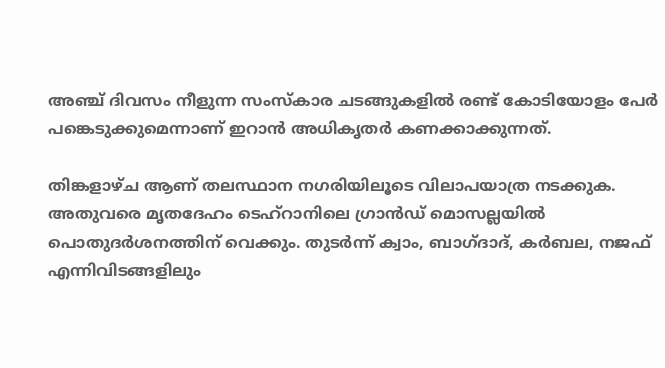അഞ്ച് ദിവസം നീളുന്ന സംസ്‌കാര ചടങ്ങുകളില്‍ രണ്ട് കോടിയോളം പേര്‍ പങ്കെടുക്കുമെന്നാണ് ഇറാന്‍ അധികൃതര്‍ കണക്കാക്കുന്നത്.

തിങ്കളാഴ്ച ആണ് തലസ്ഥാന നഗരിയിലൂടെ വിലാപയാത്ര നടക്കുക. അതുവരെ മൃതദേഹം ടെഹ്റാനിലെ ഗ്രാന്‍ഡ് മൊസല്ലയില്‍ പൊതുദര്‍ശനത്തിന് വെക്കും. തുടര്‍ന്ന് ക്വാം, ബാഗ്ദാദ്, കര്‍ബല, നജഫ് എന്നിവിടങ്ങളിലും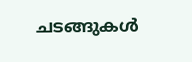ചടങ്ങുകള്‍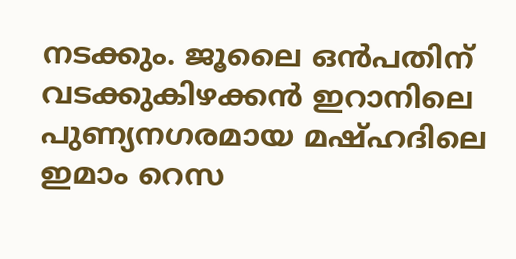നടക്കും. ജൂലൈ ഒന്‍പതിന് വടക്കുകിഴക്കന്‍ ഇറാനിലെ പുണ്യനഗരമായ മഷ്ഹദിലെ ഇമാം റെസ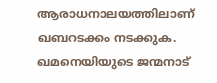ആരാധനാലയത്തിലാണ് ഖബറടക്കം നടക്കുക. ഖമനെയിയുടെ ജന്മനാട്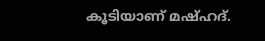കൂടിയാണ് മഷ്ഹദ്.